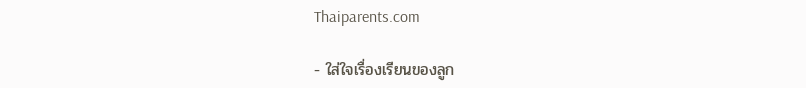Thaiparents.com

- ใส่ใจเรื่องเรียนของลูก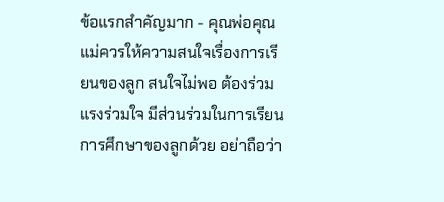ข้อแรกสำคัญมาก - คุณพ่อคุณแม่ควรให้ความสนใจเรื่องการเรียนของลูก สนใจไม่พอ ต้องร่วมแรงร่วมใจ มีส่วนร่วมในการเรียน การศึกษาของลูกด้วย อย่าถือว่า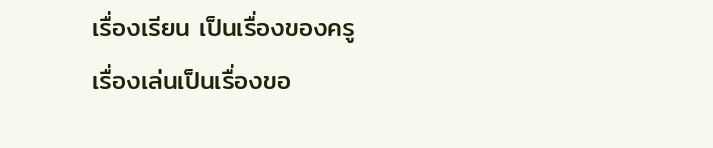เรื่องเรียน เป็นเรื่องของครู
เรื่องเล่นเป็นเรื่องขอ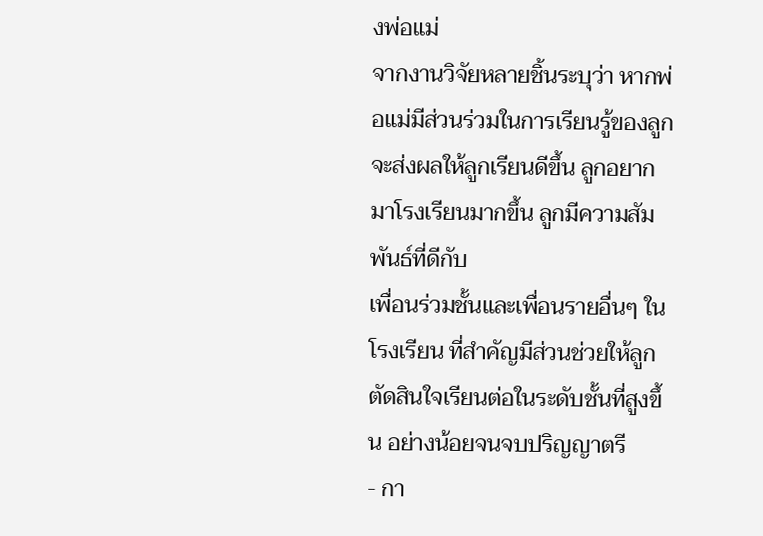งพ่อแม่
จากงานวิจัยหลายชิ้นระบุว่า หากพ่อแม่มีส่วนร่วมในการเรียนรู้ของลูกจะส่งผลให้ลูกเรียนดีขึ้น ลูกอยากมาโรงเรียนมากขึ้น ลูกมีความสัมพันธ์ที่ดีกับ
เพื่อนร่วมชั้นและเพื่อนรายอื่นๆ ในโรงเรียน ที่สำคัญมีส่วนช่วยให้ลูกตัดสินใจเรียนต่อในระดับชั้นที่สูงขึ้น อย่างน้อยจนจบปริญญาตรี
- กา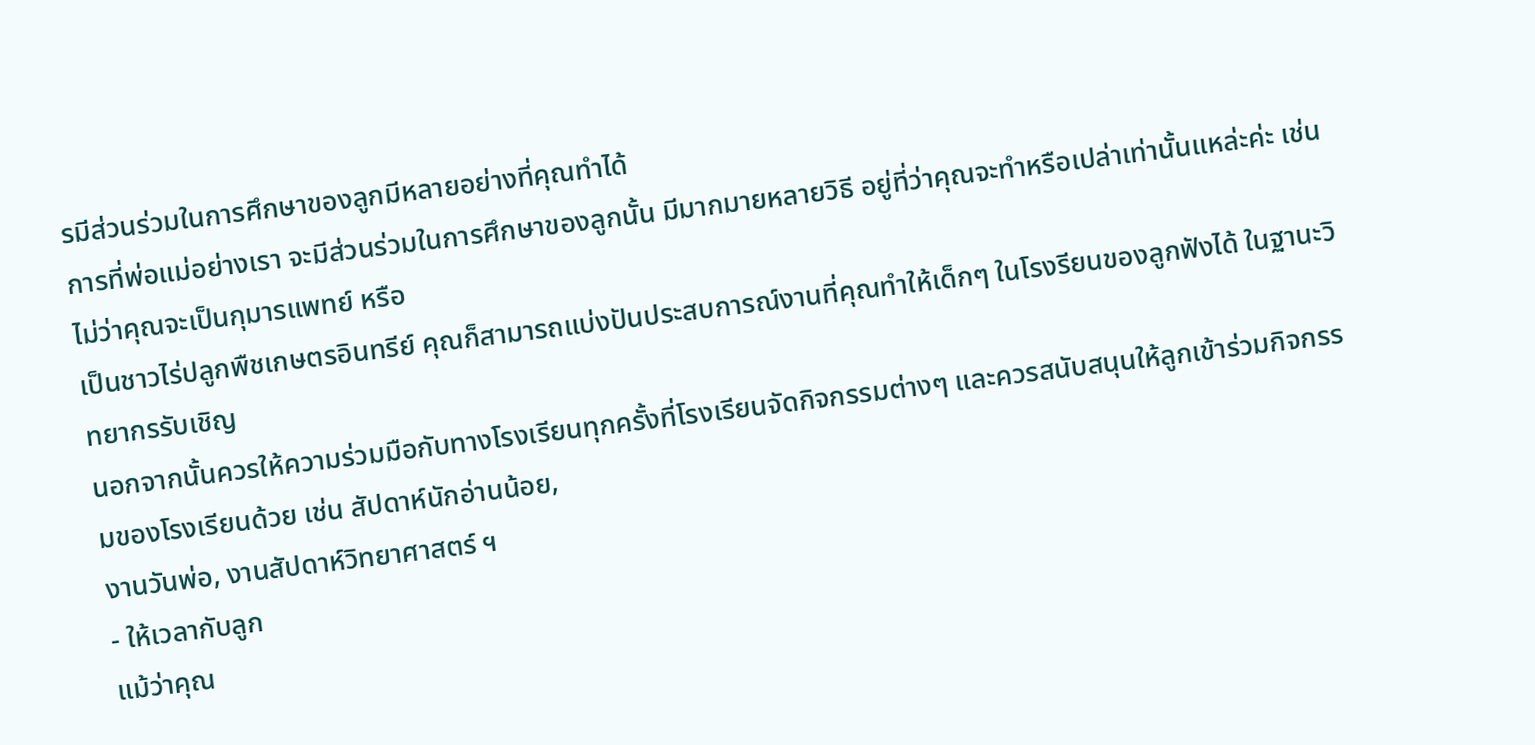รมีส่วนร่วมในการศึกษาของลูกมีหลายอย่างที่คุณทำได้
การที่พ่อแม่อย่างเรา จะมีส่วนร่วมในการศึกษาของลูกนั้น มีมากมายหลายวิธี อยู่ที่ว่าคุณจะทำหรือเปล่าเท่านั้นแหล่ะค่ะ เช่น ไม่ว่าคุณจะเป็นกุมารแพทย์ หรือ
เป็นชาวไร่ปลูกพืชเกษตรอินทรีย์ คุณก็สามารถแบ่งปันประสบการณ์งานที่คุณทำให้เด็กๆ ในโรงรียนของลูกฟังได้ ในฐานะวิทยากรรับเชิญ
นอกจากนั้นควรให้ความร่วมมือกับทางโรงเรียนทุกครั้งที่โรงเรียนจัดกิจกรรมต่างๆ และควรสนับสนุนให้ลูกเข้าร่วมกิจกรรมของโรงเรียนด้วย เช่น สัปดาห์นักอ่านน้อย,
งานวันพ่อ, งานสัปดาห์วิทยาศาสตร์ ฯ
- ให้เวลากับลูก
แม้ว่าคุณ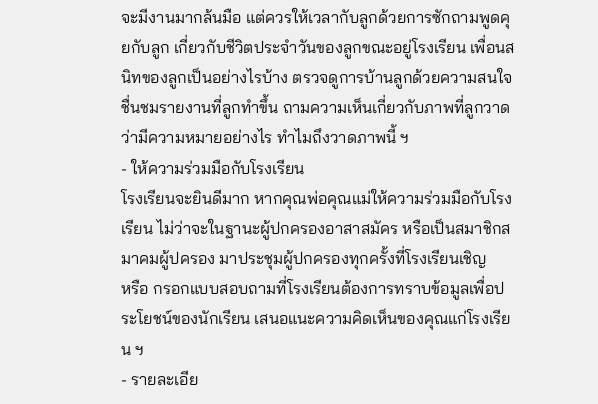จะมีงานมากล้นมือ แต่ควรให้เวลากับลูกด้วยการซักถามพูดคุยกับลูก เกี่ยวกับชีวิตประจำวันของลูกขณะอยู่โรงเรียน เพื่อนสนิทของลูกเป็นอย่างไรบ้าง ตรวจดูการบ้านลูกด้วยความสนใจ
ชื่นชมรายงานที่ลูกทำขึ้น ถามความเห็นเกี่ยวกับภาพที่ลูกวาด ว่ามีความหมายอย่างไร ทำไมถึงวาดภาพนี้ ฯ
- ให้ความร่วมมือกับโรงเรียน
โรงเรียนจะยินดีมาก หากคุณพ่อคุณแม่ให้ความร่วมมือกับโรงเรียน ไม่ว่าจะในฐานะผู้ปกครองอาสาสมัคร หรือเป็นสมาชิกสมาคมผู้ปครอง มาประชุมผู้ปกครองทุกครั้งที่โรงเรียนเชิญ
หรือ กรอกแบบสอบถามที่โรงเรียนต้องการทราบข้อมูลเพื่อประโยชน์ของนักเรียน เสนอแนะความคิดเห็นของคุณแก่โรงเรียน ฯ
- รายละเอีย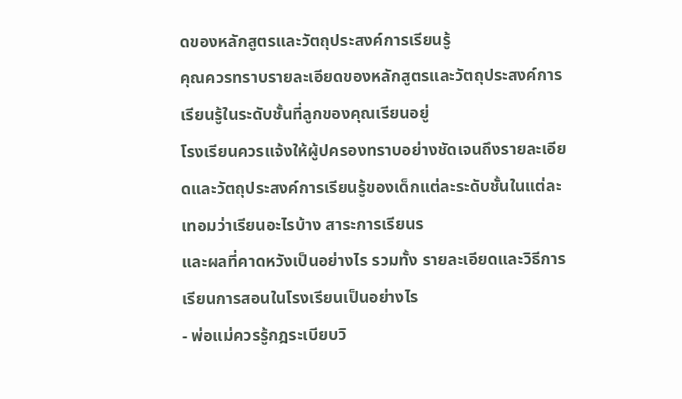ดของหลักสูตรและวัตถุประสงค์การเรียนรู้
คุณควรทราบรายละเอียดของหลักสูตรและวัตถุประสงค์การเรียนรู้ในระดับชั้นที่ลูกของคุณเรียนอยู่
โรงเรียนควรแจ้งให้ผู้ปครองทราบอย่างชัดเจนถึงรายละเอียดและวัตถุประสงค์การเรียนรู้ของเด็กแต่ละระดับชั้นในแต่ละเทอมว่าเรียนอะไรบ้าง สาระการเรียนร
และผลที่คาดหวังเป็นอย่างไร รวมทั้ง รายละเอียดและวิธีการเรียนการสอนในโรงเรียนเป็นอย่างไร
- พ่อแม่ควรรู้กฎระเบียบวิ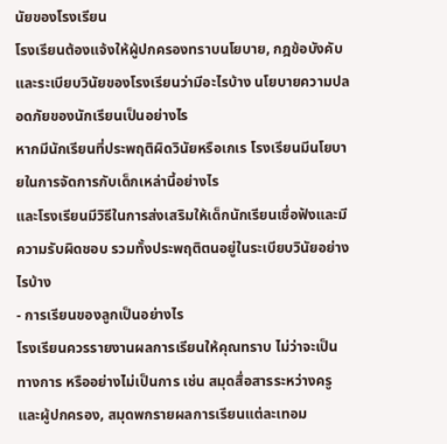นัยของโรงเรียน
โรงเรียนต้องแจ้งให้ผู้ปกครองทราบนโยบาย, กฎข้อบังคับและระเบียบวินัยของโรงเรียนว่ามีอะไรบ้าง นโยบายความปลอดภัยของนักเรียนเป็นอย่างไร
หากมีนักเรียนที่ประพฤติผิดวินัยหรือเกเร โรงเรียนมีนโยบายในการจัดการกับเด็กเหล่านี้อย่างไร
และโรงเรียนมีวิธีในการส่งเสริมให้เด็กนักเรียนเชื่อฟังและมีความรับผิดชอบ รวมทั้งประพฤติตนอยู่ในระเบียบวินัยอย่างไรบ้าง
- การเรียนของลูกเป็นอย่างไร
โรงเรียนควรรายงานผลการเรียนให้คุณทราบ ไม่ว่าจะเป็นทางการ หรืออย่างไม่เป็นการ เช่น สมุดสื่อสารระหว่างครูและผู้ปกครอง, สมุดพกรายผลการเรียนแต่ละเทอม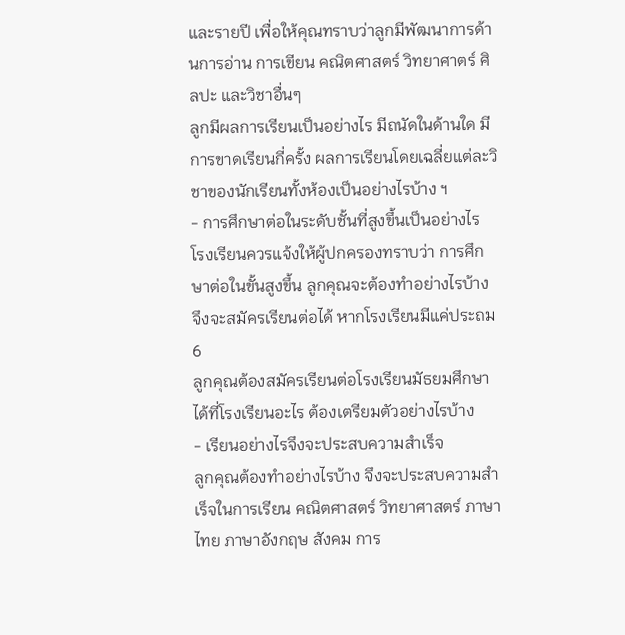และรายปี เพื่อให้คุณทราบว่าลูกมีพัฒนาการด้านการอ่าน การเขียน คณิตศาสตร์ วิทยาศาตร์ ศิลปะ และวิชาอื่นๆ
ลูกมีผลการเรียนเป็นอย่างไร มีถนัดในด้านใด มีการขาดเรียนกี่ครั้ง ผลการเรียนโดยเฉลี่ยแต่ละวิชาของนักเรียนทั้งห้องเป็นอย่างไรบ้าง ฯ
- การศึกษาต่อในระดับชั้นที่สูงขึ้นเป็นอย่างไร
โรงเรียนควรแจ้งให้ผู้ปกครองทราบว่า การศึกษาต่อในขั้นสูงขึ้น ลูกคุณจะต้องทำอย่างไรบ้าง จึงจะสมัครเรียนต่อได้ หากโรงเรียนมีแค่ประถม 6
ลูกคุณต้องสมัครเรียนต่อโรงเรียนมัธยมศึกษาได้ที่โรงเรียนอะไร ต้องเตรียมตัวอย่างไรบ้าง
- เรียนอย่างไรจึงจะประสบความสำเร็จ
ลูกคุณต้องทำอย่างไรบ้าง จึงจะประสบความสำเร็จในการเรียน คณิตศาสตร์ วิทยาศาสตร์ ภาษาไทย ภาษาอังกฤษ สังคม การ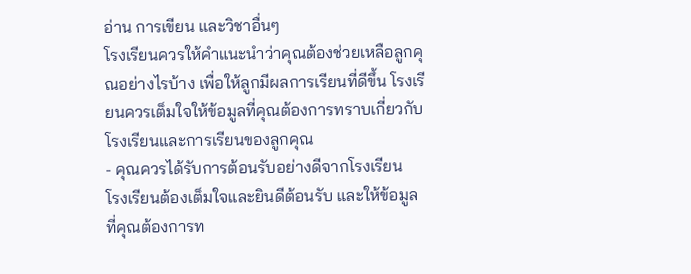อ่าน การเขียน และวิชาอื่นๆ
โรงเรียนควรให้คำแนะนำว่าคุณต้องช่วยเหลือลูกคุณอย่างไรบ้าง เพื่อให้ลูกมีผลการเรียนที่ดีขึ้น โรงเรียนควรเต็มใจให้ข้อมูลที่คุณต้องการทราบเกี่ยวกับโรงเรียนและการเรียนของลูกคุณ
- คุณควรได้รับการต้อนรับอย่างดีจากโรงเรียน
โรงเรียนต้องเต็มใจและยินดีต้อนรับ และให้ข้อมูลที่คุณต้องการท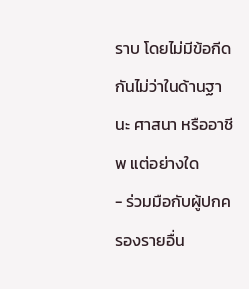ราบ โดยไม่มีข้อกีดกันไม่ว่าในด้านฐานะ ศาสนา หรืออาชีพ แต่อย่างใด
- ร่วมมือกับผู้ปกครองรายอื่น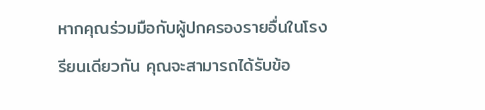หากคุณร่วมมือกับผู้ปกครองรายอื่นในโรงรียนเดียวกัน คุณจะสามารถได้รับข้อ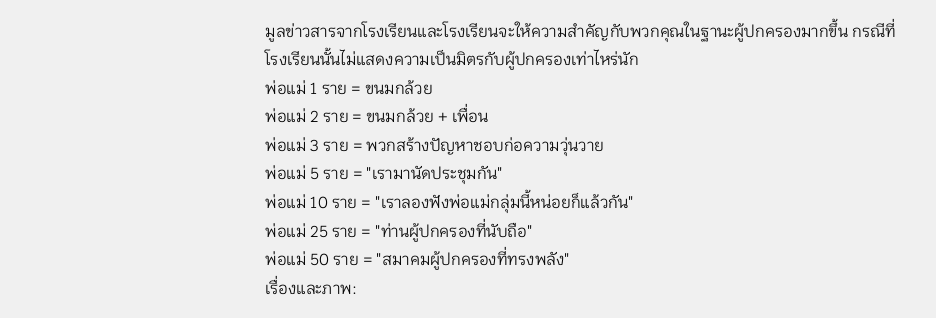มูลข่าวสารจากโรงเรียนและโรงเรียนจะให้ความสำคัญกับพวกคุณในฐานะผู้ปกครองมากขึ้น กรณีที่โรงเรียนนั้นไม่แสดงความเป็นมิตรกับผู้ปกครองเท่าไหร่นัก
พ่อแม่ 1 ราย = ขนมกล้วย
พ่อแม่ 2 ราย = ขนมกล้วย + เพื่อน
พ่อแม่ 3 ราย = พวกสร้างปัญหาชอบก่อความวุ่นวาย
พ่อแม่ 5 ราย = "เรามานัดประชุมกัน"
พ่อแม่ 10 ราย = "เราลองฟังพ่อแม่กลุ่มนี้หน่อยก็แล้วกัน"
พ่อแม่ 25 ราย = "ท่านผู้ปกครองที่นับถือ"
พ่อแม่ 50 ราย = "สมาคมผู้ปกครองที่ทรงพลัง"
เรื่องและภาพ: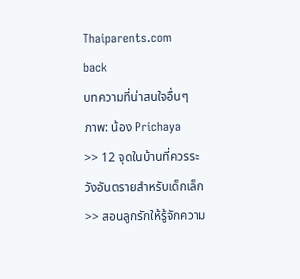Thaiparents.com
back
บทความที่น่าสนใจอื่นๆ
ภาพ: น้อง Prichaya
>> 12 จุดในบ้านที่ควรระวังอันตรายสำหรับเด็กเล็ก
>> สอนลูกรักให้รู้จักความ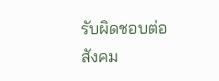รับผิดชอบต่อสังคม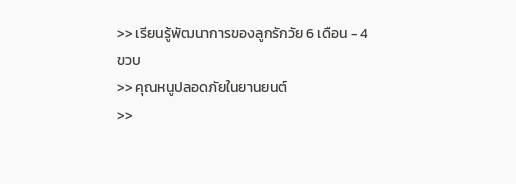>> เรียนรู้พัฒนาการของลูกรักวัย 6 เดือน - 4 ขวบ
>> คุณหนูปลอดภัยในยานยนต์
>>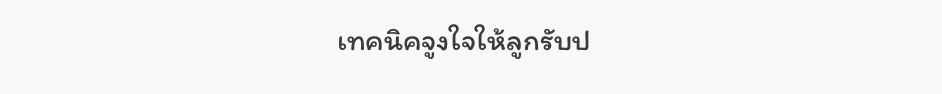เทคนิคจูงใจให้ลูกรับป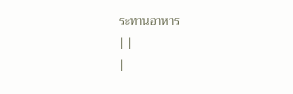ระทานอาหาร
| |
|